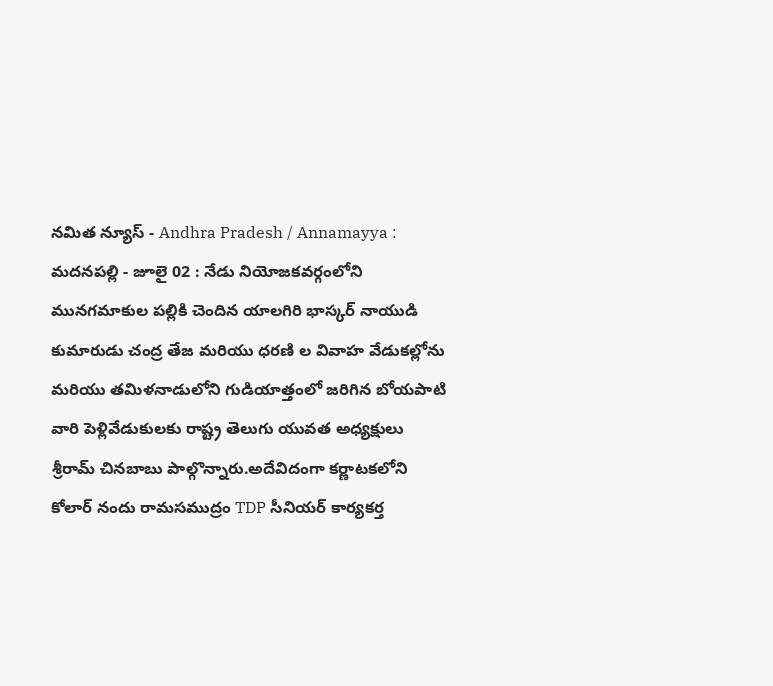నమిత న్యూస్ - Andhra Pradesh / Annamayya : మదనపల్లి - జూలై 02 : నేడు నియోజకవర్గంలోని మునగమాకుల పల్లికి చెందిన యాలగిరి భాస్కర్ నాయుడి కుమారుడు చంద్ర తేజ మరియు ధరణి ల వివాహ వేడుకల్లోను మరియు తమిళనాడులోని గుడియాత్తంలో జరిగిన బోయపాటి వారి పెళ్లివేడుకులకు రాష్ట్ర తెలుగు యువత అధ్యక్షులు శ్రీరామ్ చినబాబు పాల్గొన్నారు.అదేవిదంగా కర్ణాటకలోని కోలార్ నందు రామసముద్రం TDP సీనియర్ కార్యకర్త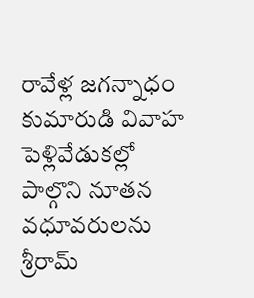రావేళ్ల జగన్నాధం కుమారుడి వివాహ పెళ్లివేడుకల్లో పాల్గొని నూతన వధూవరులను శ్రీరామ్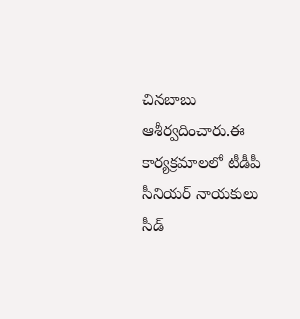చినబాబు ఆశీర్వదించారు.ఈ కార్యక్రమాలలో టీడీపీ సీనియర్ నాయకులు సీడ్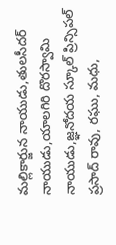మల్లికార్జున నాయుడు,తులసీదర్ నాయుడు,యాలగిరి దొరస్వామి నాయుడు,జ్ఞనోదయ స్కూల్ ప్రిన్సిపల్ ప్రసాద్ రావు, రఘు, మధు,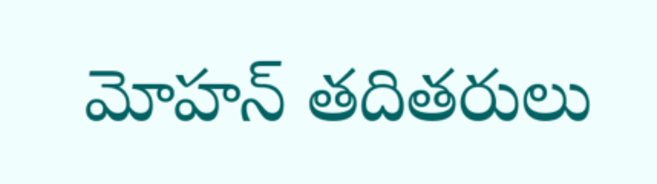మోహన్ తదితరులు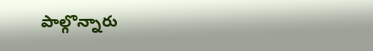పాల్గొన్నారు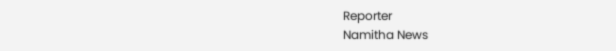Reporter
Namitha News